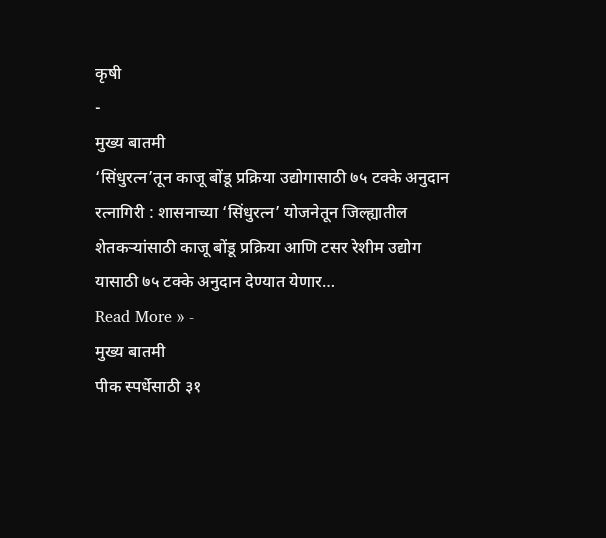कृषी
-
मुख्य बातमी
‘सिंधुरत्न’तून काजू बोंडू प्रक्रिया उद्योगासाठी ७५ टक्के अनुदान
रत्नागिरी : शासनाच्या ‘सिंधुरत्न’ योजनेतून जिल्ह्यातील शेतकऱ्यांसाठी काजू बोंडू प्रक्रिया आणि टसर रेशीम उद्योग यासाठी ७५ टक्के अनुदान देण्यात येणार…
Read More » -
मुख्य बातमी
पीक स्पर्धेसाठी ३१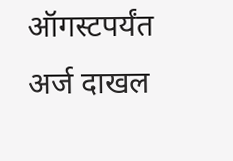ऑगस्टपर्यंत अर्ज दाखल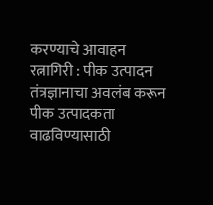करण्याचे आवाहन
रत्नागिरी : पीक उत्पादन तंत्रज्ञानाचा अवलंब करून पीक उत्पादकता वाढविण्यासाठी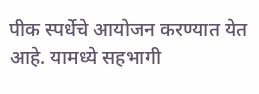पीक स्पर्धेचे आयोजन करण्यात येत आहे. यामध्ये सहभागी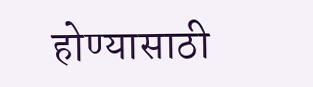होण्यासाठी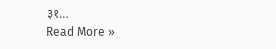३१…
Read More »